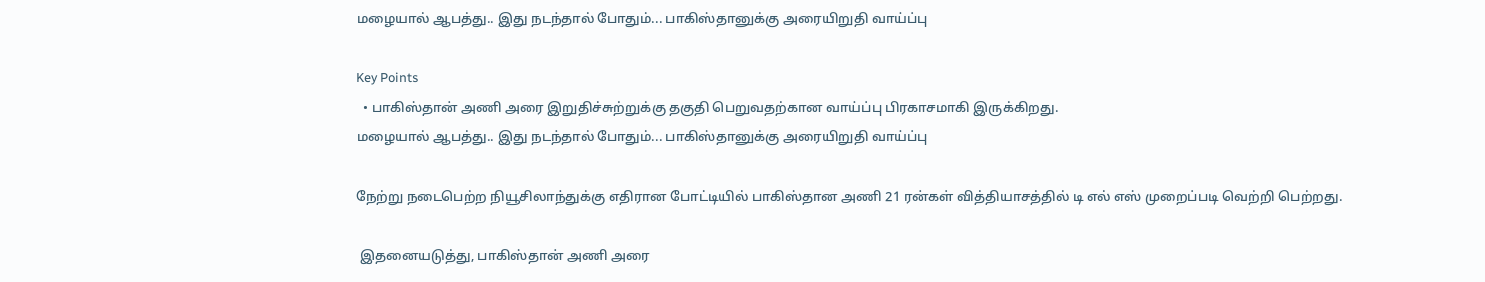மழையால் ஆபத்து.. இது நடந்தால் போதும்... பாகிஸ்தானுக்கு அரையிறுதி வாய்ப்பு

Key Points
  • பாகிஸ்தான் அணி அரை இறுதிச்சுற்றுக்கு தகுதி பெறுவதற்கான வாய்ப்பு பிரகாசமாகி இருக்கிறது.
மழையால் ஆபத்து.. இது நடந்தால் போதும்... பாகிஸ்தானுக்கு அரையிறுதி வாய்ப்பு

நேற்று நடைபெற்ற நியூசிலாந்துக்கு எதிரான போட்டியில் பாகிஸ்தான அணி 21 ரன்கள் வித்தியாசத்தில் டி எல் எஸ் முறைப்படி வெற்றி பெற்றது.

 இதனையடுத்து, பாகிஸ்தான் அணி அரை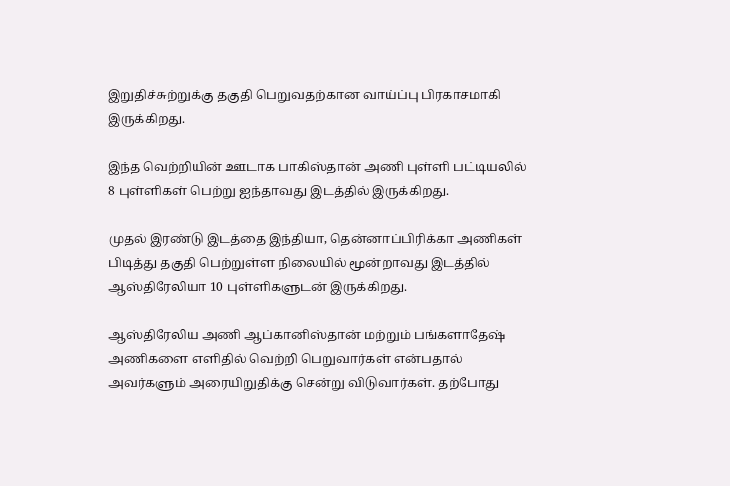இறுதிச்சுற்றுக்கு தகுதி பெறுவதற்கான வாய்ப்பு பிரகாசமாகி இருக்கிறது.

இந்த வெற்றியின் ஊடாக பாகிஸ்தான் அணி புள்ளி பட்டியலில் 8 புள்ளிகள் பெற்று ஐந்தாவது இடத்தில் இருக்கிறது.

முதல் இரண்டு இடத்தை இந்தியா, தென்னாப்பிரிக்கா அணிகள் பிடித்து தகுதி பெற்றுள்ள நிலையில் மூன்றாவது இடத்தில் ஆஸ்திரேலியா 10 புள்ளிகளுடன் இருக்கிறது.

ஆஸ்திரேலிய அணி ஆப்கானிஸ்தான் மற்றும் பங்களாதேஷ் அணிகளை எளிதில் வெற்றி பெறுவார்கள் என்பதால் அவர்களும் அரையிறுதிக்கு சென்று விடுவார்கள். தற்போது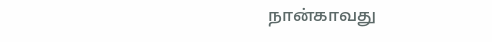நான்காவது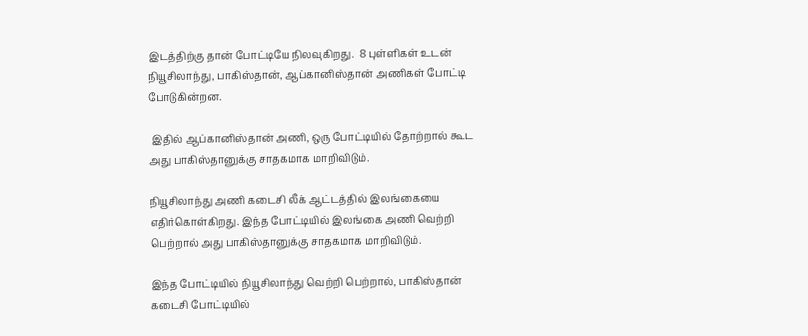இடத்திற்கு தான் போட்டியே நிலவுகிறது.  8 புள்ளிகள் உடன் நியூசிலாந்து, பாகிஸ்தான், ஆப்கானிஸ்தான் அணிகள் போட்டி போடுகின்றன.

 இதில் ஆப்கானிஸ்தான் அணி, ஒரு போட்டியில் தோற்றால் கூட அது பாகிஸ்தானுக்கு சாதகமாக மாறிவிடும்.

நியூசிலாந்து அணி கடைசி லீக் ஆட்டத்தில் இலங்கையை எதிர்கொள்கிறது. இந்த போட்டியில் இலங்கை அணி வெற்றி பெற்றால் அது பாகிஸ்தானுக்கு சாதகமாக மாறிவிடும்.

இந்த போட்டியில் நியூசிலாந்து வெற்றி பெற்றால், பாகிஸ்தான்  கடைசி போட்டியில்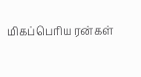மிகப்பெரிய ரன்கள்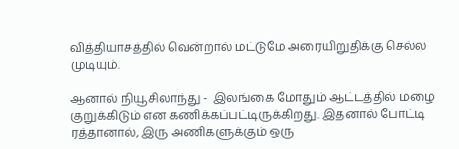வித்தியாசத்தில் வென்றால் மட்டுமே அரையிறுதிக்கு செல்ல முடியும்.

ஆனால் நியூசிலாந்து -  இலங்கை மோதும் ஆட்டத்தில் மழை குறுக்கிடும் என கணிக்கப்பட்டிருக்கிறது. இதனால் போட்டி ரத்தானால், இரு அணிகளுக்கும் ஒரு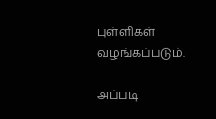புள்ளிகள் வழங்கப்படும்.

அப்படி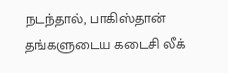நடந்தால், பாகிஸ்தான் தங்களுடைய கடைசி லீக்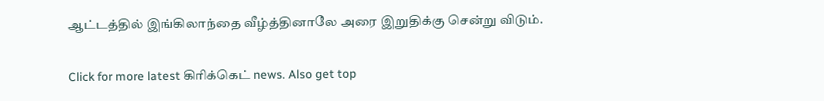ஆட்டத்தில் இங்கிலாந்தை வீழ்த்தினாலே அரை இறுதிக்கு சென்று விடும்.

Click for more latest கிரிக்கெட் news. Also get top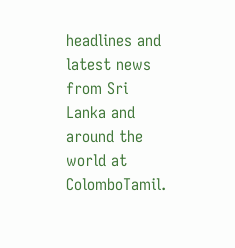headlines and latest news from Sri Lanka and around the world at ColomboTamil.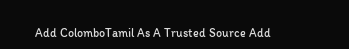Add ColomboTamil As A Trusted Source Add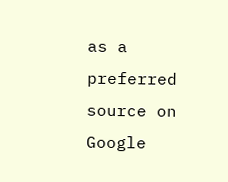as a preferred source on Google